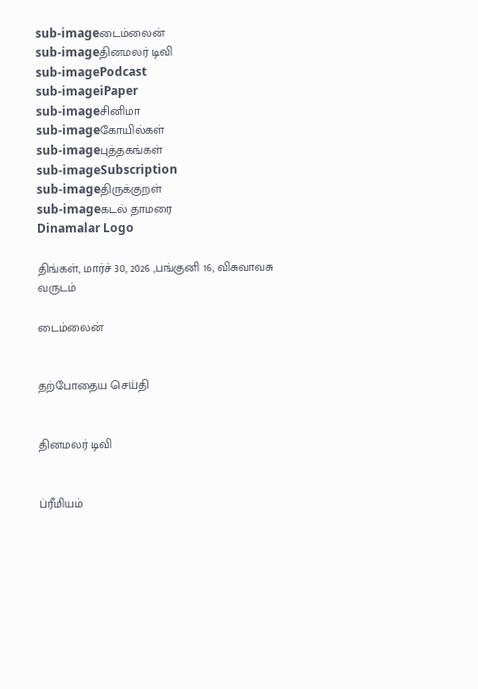sub-imageடைம்லைன்
sub-imageதினமலர் டிவி
sub-imagePodcast
sub-imageiPaper
sub-imageசினிமா
sub-imageகோயில்கள்
sub-imageபுத்தகங்கள்
sub-imageSubscription
sub-imageதிருக்குறள்
sub-imageகடல் தாமரை
Dinamalar Logo

திங்கள், மார்ச் 30, 2026 ,பங்குனி 16, விசுவாவசு வருடம்

டைம்லைன்


தற்போதைய செய்தி


தினமலர் டிவி


ப்ரீமியம்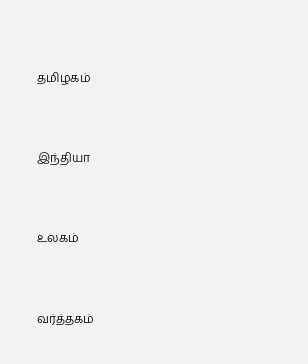தமிழகம்


இந்தியா


உலகம்


வர்த்தகம்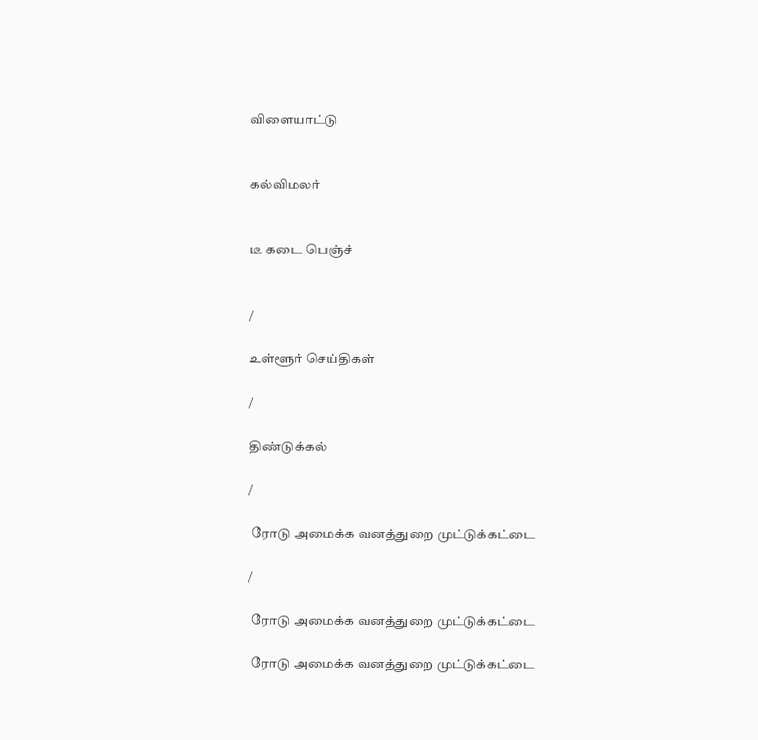விளையாட்டு


கல்விமலர்


டீ கடை பெஞ்ச்


/

உள்ளூர் செய்திகள்

/

திண்டுக்கல்

/

 ரோடு அமைக்க வனத்துறை முட்டுக்கட்டை

/

 ரோடு அமைக்க வனத்துறை முட்டுக்கட்டை

 ரோடு அமைக்க வனத்துறை முட்டுக்கட்டை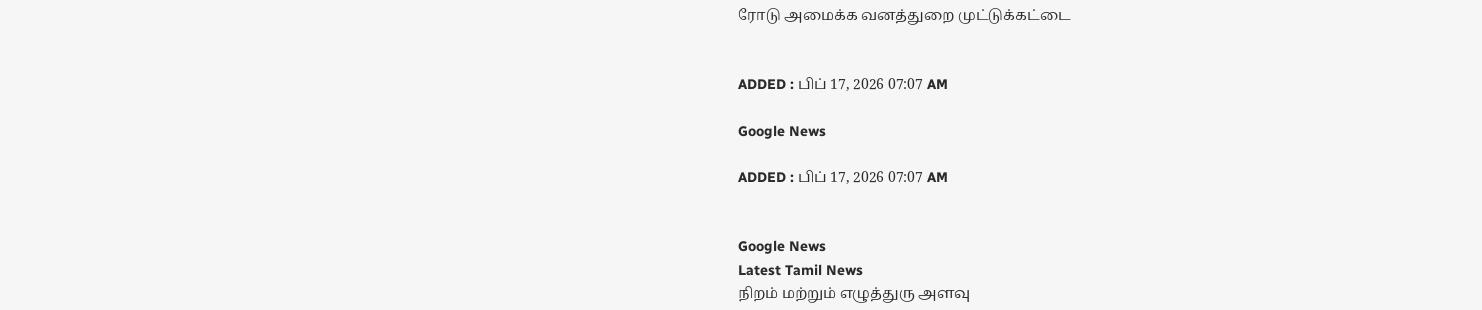ரோடு அமைக்க வனத்துறை முட்டுக்கட்டை


ADDED : பிப் 17, 2026 07:07 AM

Google News

ADDED : பிப் 17, 2026 07:07 AM


Google News
Latest Tamil News
நிறம் மற்றும் எழுத்துரு அளவு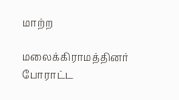மாற்ற

மலைக்கிராமத்தினர் போராட்ட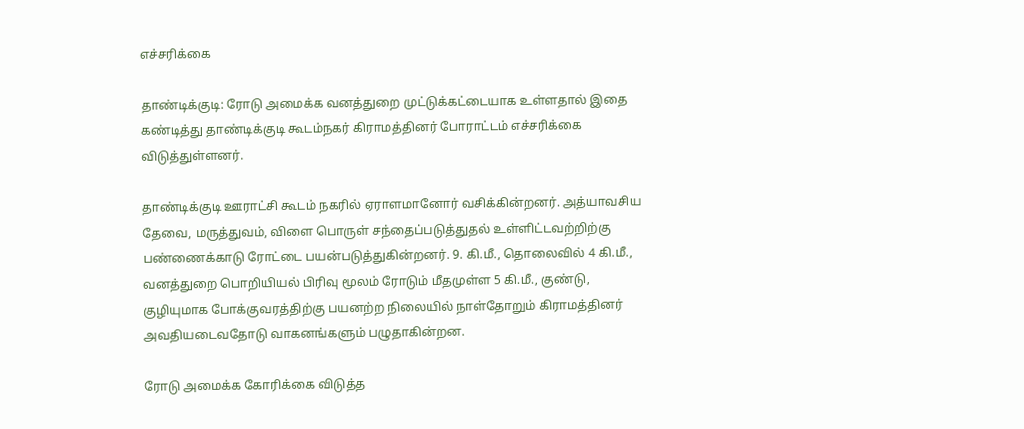எச்சரிக்கை

தாண்டிக்குடி: ரோடு அமைக்க வனத்துறை முட்டுக்கட்டையாக உள்ளதால் இதை கண்டித்து தாண்டிக்குடி கூடம்நகர் கிராமத்தினர் போராட்டம் எச்சரிக்கை விடுத்துள்ளனர்.

தாண்டிக்குடி ஊராட்சி கூடம் நகரில் ஏராளமானோர் வசிக்கின்றனர். அத்யாவசிய தேவை, மருத்துவம், விளை பொருள் சந்தைப்படுத்துதல் உள்ளிட்டவற்றிற்கு பண்ணைக்காடு ரோட்டை பயன்படுத்துகின்றனர். 9. கி.மீ., தொலைவில் 4 கி.மீ., வனத்துறை பொறியியல் பிரிவு மூலம் ரோடும் மீதமுள்ள 5 கி.மீ., குண்டு, குழியுமாக போக்குவரத்திற்கு பயனற்ற நிலையில் நாள்தோறும் கிராமத்தினர் அவதியடைவதோடு வாகனங்களும் பழுதாகின்றன.

ரோடு அமைக்க கோரிக்கை விடுத்த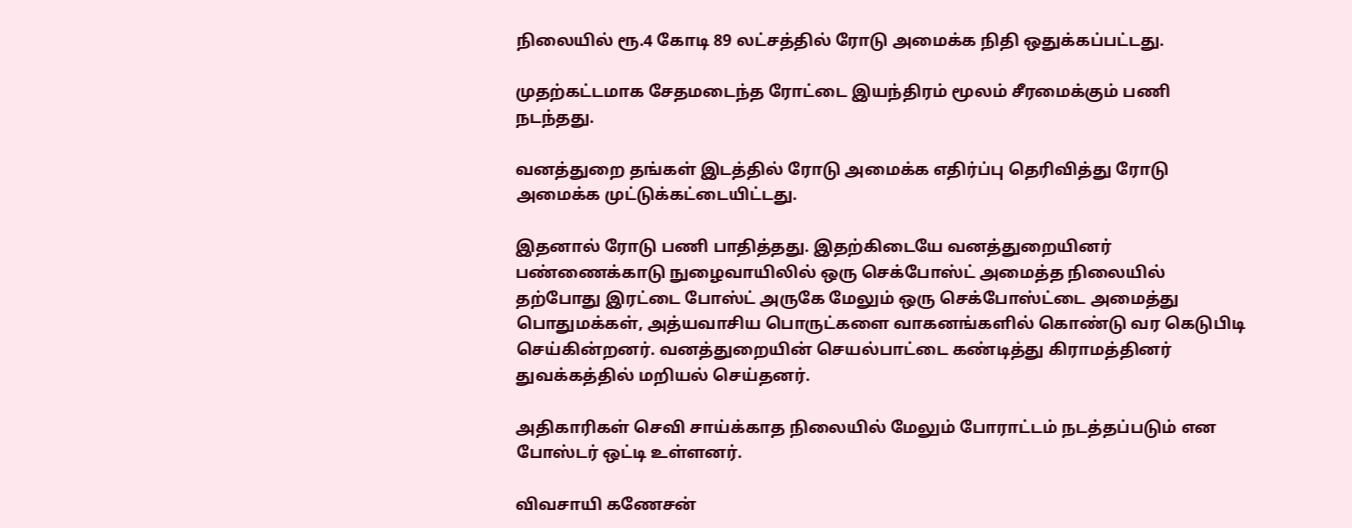நிலையில் ரூ.4 கோடி 89 லட்சத்தில் ரோடு அமைக்க நிதி ஒதுக்கப்பட்டது.

முதற்கட்டமாக சேதமடைந்த ரோட்டை இயந்திரம் மூலம் சீரமைக்கும் பணி நடந்தது.

வனத்துறை தங்கள் இடத்தில் ரோடு அமைக்க எதிர்ப்பு தெரிவித்து ரோடு அமைக்க முட்டுக்கட்டையிட்டது.

இதனால் ரோடு பணி பாதித்தது. இதற்கிடையே வனத்துறையினர் பண்ணைக்காடு நுழைவாயிலில் ஒரு செக்போஸ்ட் அமைத்த நிலையில் தற்போது இரட்டை போஸ்ட் அருகே மேலும் ஒரு செக்போஸ்ட்டை அமைத்து பொதுமக்கள், அத்யவாசிய பொருட்களை வாகனங்களில் கொண்டு வர கெடுபிடி செய்கின்றனர். வனத்துறையின் செயல்பாட்டை கண்டித்து கிராமத்தினர் துவக்கத்தில் மறியல் செய்தனர்.

அதிகாரிகள் செவி சாய்க்காத நிலையில் மேலும் போராட்டம் நடத்தப்படும் என போஸ்டர் ஒட்டி உள்ளனர்.

விவசாயி கணேசன்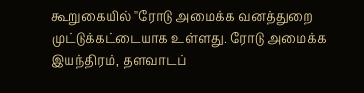கூறுகையில் ''ரோடு அமைக்க வனத்துறை முட்டுக்கட்டையாக உள்ளது. ரோடு அமைக்க இயந்திரம், தளவாடப்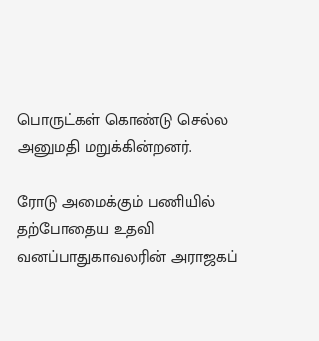பொருட்கள் கொண்டு செல்ல அனுமதி மறுக்கின்றனர்.

ரோடு அமைக்கும் பணியில் தற்போதைய உதவி வனப்பாதுகாவலரின் அராஜகப்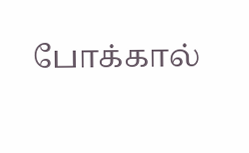போக்கால்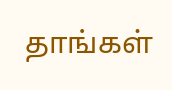தாங்கள்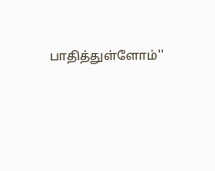பாதித்துள்ளோம்''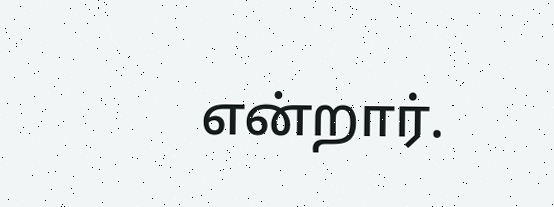என்றார்.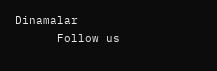Dinamalar
      Follow us